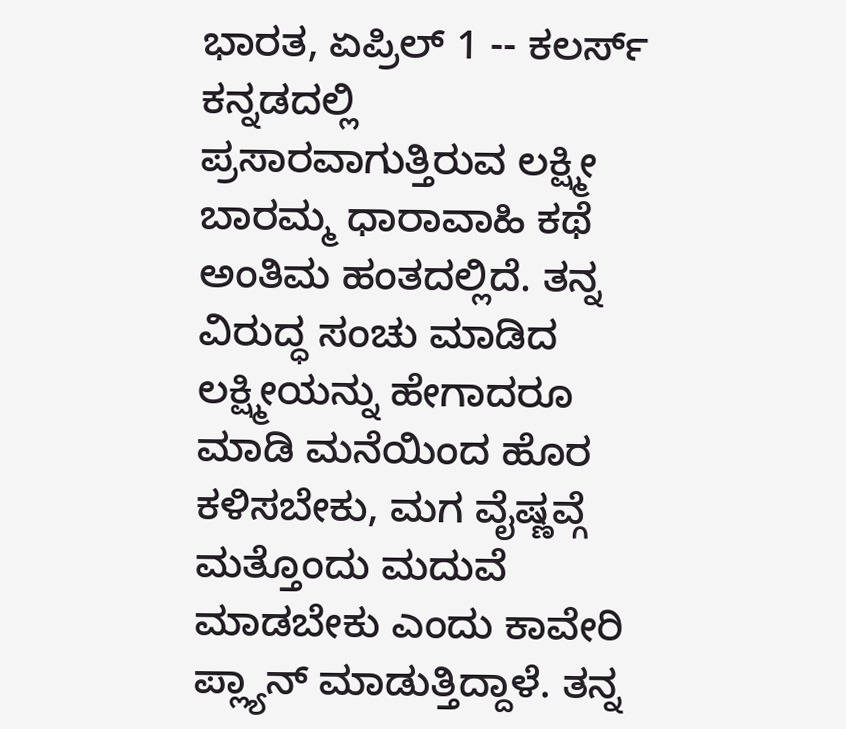ಭಾರತ, ಏಪ್ರಿಲ್ 1 -- ಕಲರ್ಸ್ ಕನ್ನಡದಲ್ಲಿ ಪ್ರಸಾರವಾಗುತ್ತಿರುವ ಲಕ್ಷ್ಮೀ ಬಾರಮ್ಮ ಧಾರಾವಾಹಿ ಕಥೆ ಅಂತಿಮ ಹಂತದಲ್ಲಿದೆ. ತನ್ನ ವಿರುದ್ಧ ಸಂಚು ಮಾಡಿದ ಲಕ್ಷ್ಮೀಯನ್ನು ಹೇಗಾದರೂ ಮಾಡಿ ಮನೆಯಿಂದ ಹೊರ ಕಳಿಸಬೇಕು, ಮಗ ವೈಷ್ಣವ್ಗೆ ಮತ್ತೊಂದು ಮದುವೆ ಮಾಡಬೇಕು ಎಂದು ಕಾವೇರಿ ಪ್ಲ್ಯಾನ್ ಮಾಡುತ್ತಿದ್ದಾಳೆ. ತನ್ನ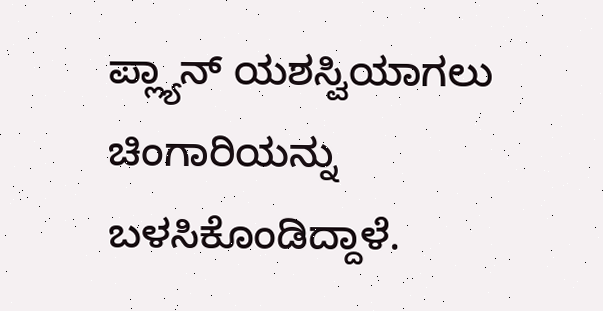ಪ್ಲ್ಯಾನ್ ಯಶಸ್ವಿಯಾಗಲು ಚಿಂಗಾರಿಯನ್ನು ಬಳಸಿಕೊಂಡಿದ್ದಾಳೆ.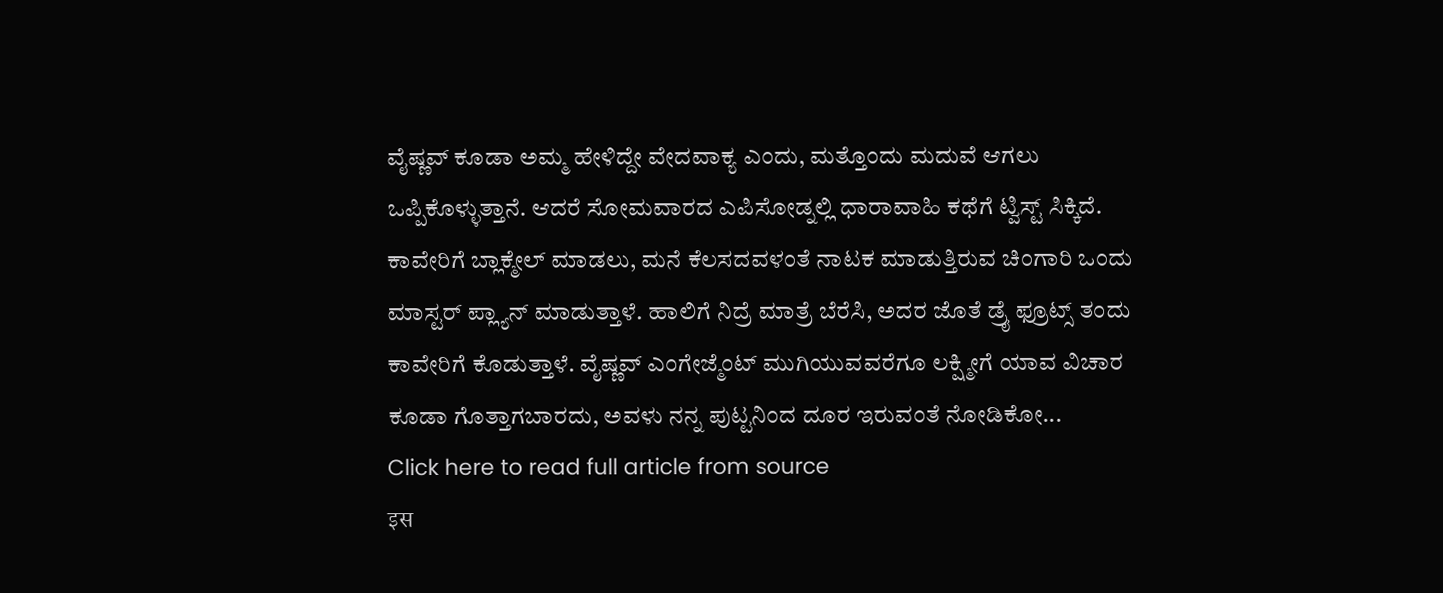ವೈಷ್ಣವ್ ಕೂಡಾ ಅಮ್ಮ ಹೇಳಿದ್ದೇ ವೇದವಾಕ್ಯ ಎಂದು, ಮತ್ತೊಂದು ಮದುವೆ ಆಗಲು ಒಪ್ಪಿಕೊಳ್ಳುತ್ತಾನೆ. ಆದರೆ ಸೋಮವಾರದ ಎಪಿಸೋಡ್ನಲ್ಲಿ ಧಾರಾವಾಹಿ ಕಥೆಗೆ ಟ್ವಿಸ್ಟ್ ಸಿಕ್ಕಿದೆ.
ಕಾವೇರಿಗೆ ಬ್ಲಾಕ್ಮೇಲ್ ಮಾಡಲು, ಮನೆ ಕೆಲಸದವಳಂತೆ ನಾಟಕ ಮಾಡುತ್ತಿರುವ ಚಿಂಗಾರಿ ಒಂದು ಮಾಸ್ಟರ್ ಪ್ಲ್ಯಾನ್ ಮಾಡುತ್ತಾಳೆ. ಹಾಲಿಗೆ ನಿದ್ರೆ ಮಾತ್ರೆ ಬೆರೆಸಿ, ಅದರ ಜೊತೆ ಡ್ರೈ ಫ್ರೂಟ್ಸ್ ತಂದು ಕಾವೇರಿಗೆ ಕೊಡುತ್ತಾಳೆ. ವೈಷ್ಣವ್ ಎಂಗೇಜ್ಮೆಂಟ್ ಮುಗಿಯುವವರೆಗೂ ಲಕ್ಷ್ಮೀಗೆ ಯಾವ ವಿಚಾರ ಕೂಡಾ ಗೊತ್ತಾಗಬಾರದು, ಅವಳು ನನ್ನ ಪುಟ್ಟನಿಂದ ದೂರ ಇರುವಂತೆ ನೋಡಿಕೋ...
Click here to read full article from source
इस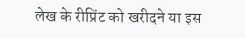लेख के रीप्रिंट को खरीदने या इस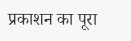प्रकाशन का पूरा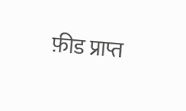फ़ीड प्राप्त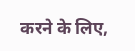करने के लिए,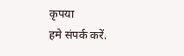कृपया
हमे संपर्क करें.